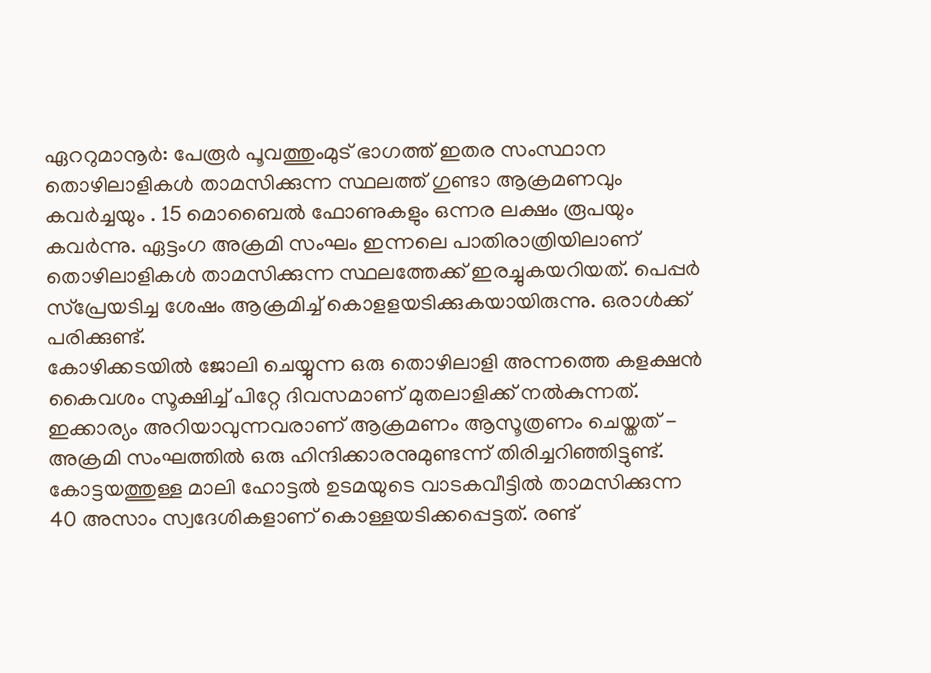ഏററുമാനൂർ: പേരൂർ പൂവത്തുംമുട് ഭാഗത്ത് ഇതര സംസ്ഥാന തൊഴിലാളികൾ താമസിക്കുന്ന സ്ഥലത്ത് ഗുണ്ടാ ആക്രമണവും കവർച്ചയും . 15 മൊബൈൽ ഫോണുകളും ഒന്നര ലക്ഷം രൂപയും കവർന്നു. ഏട്ടംഗ അക്രമി സംഘം ഇന്നലെ പാതിരാത്രിയിലാണ് തൊഴിലാളികൾ താമസിക്കുന്ന സ്ഥലത്തേക്ക് ഇരച്ചുകയറിയത്. പെപ്പർ സ്പ്രേയടിച്ച ശേഷം ആക്രമിച്ച് കൊളളയടിക്കുകയായിരുന്നു. ഒരാൾക്ക് പരിക്കുണ്ട്.
കോഴിക്കടയിൽ ജോലി ചെയ്യുന്ന ഒരു തൊഴിലാളി അന്നത്തെ കളക്ഷൻ കൈവശം സൂക്ഷിച്ച് പിറ്റേ ദിവസമാണ് മുതലാളിക്ക് നൽകുന്നത്. ഇക്കാര്യം അറിയാവുന്നവരാണ് ആക്രമണം ആസൂത്രണം ചെയ്തത് - അക്രമി സംഘത്തിൽ ഒരു ഹിന്ദിക്കാരനുമുണ്ടന്ന് തിരിച്ചറിഞ്ഞിട്ടുണ്ട്.
കോട്ടയത്തുള്ള മാലി ഹോട്ടൽ ഉടമയുടെ വാടകവീട്ടിൽ താമസിക്കുന്ന 40 അസാം സ്വദേശികളാണ് കൊള്ളയടിക്കപ്പെട്ടത്. രണ്ട്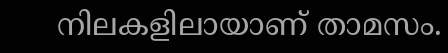നിലകളിലായാണ് താമസം.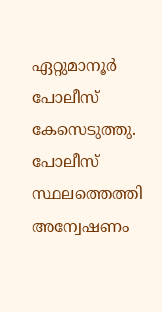ഏറ്റുമാനൂർ പോലീസ് കേസെടുത്തു. പോലീസ് സ്ഥലത്തെത്തി അന്വേഷണം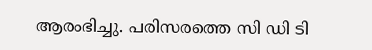ആരംഭിച്ചു. പരിസരത്തെ സി ഡി ടി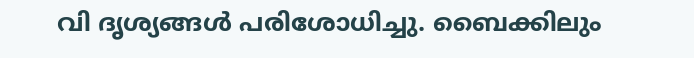വി ദൃശ്യങ്ങൾ പരിശോധിച്ചു. ബൈക്കിലും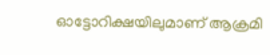ഓട്ടോറിക്ഷയിലുമാണ് ആക്രമി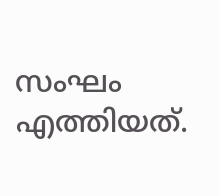സംഘം എത്തിയത്.